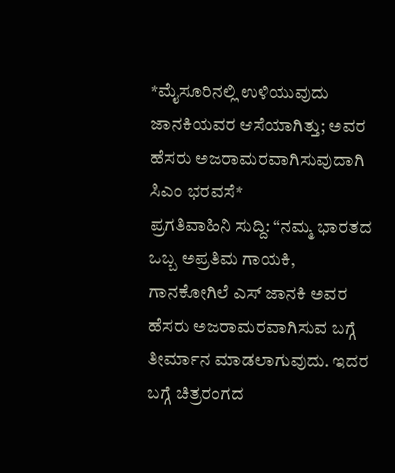*ಮೈಸೂರಿನಲ್ಲಿ ಉಳಿಯುವುದು ಜಾನಕಿಯವರ ಆಸೆಯಾಗಿತ್ತು; ಅವರ ಹೆಸರು ಅಜರಾಮರವಾಗಿಸುವುದಾಗಿ ಸಿಎಂ ಭರವಸೆ*
ಪ್ರಗತಿವಾಹಿನಿ ಸುದ್ದಿ: “ನಮ್ಮ ಭಾರತದ ಒಬ್ಬ ಅಪ್ರತಿಮ ಗಾಯಕಿ, ಗಾನಕೋಗಿಲೆ ಎಸ್ ಜಾನಕಿ ಅವರ ಹೆಸರು ಅಜರಾಮರವಾಗಿಸುವ ಬಗ್ಗೆ ತೀರ್ಮಾನ ಮಾಡಲಾಗುವುದು. ಇದರ ಬಗ್ಗೆ ಚಿತ್ರರಂಗದ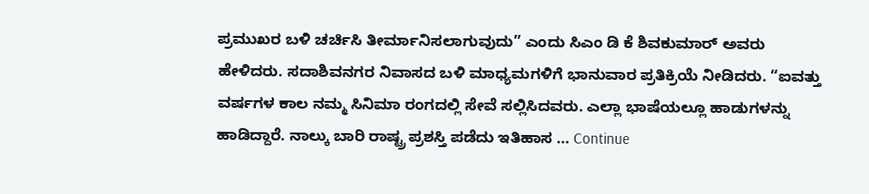ಪ್ರಮುಖರ ಬಳಿ ಚರ್ಚಿಸಿ ತೀರ್ಮಾನಿಸಲಾಗುವುದು” ಎಂದು ಸಿಎಂ ಡಿ ಕೆ ಶಿವಕುಮಾರ್ ಅವರು ಹೇಳಿದರು. ಸದಾಶಿವನಗರ ನಿವಾಸದ ಬಳಿ ಮಾಧ್ಯಮಗಳಿಗೆ ಭಾನುವಾರ ಪ್ರತಿಕ್ರಿಯೆ ನೀಡಿದರು. “ಐವತ್ತು ವರ್ಷಗಳ ಕಾಲ ನಮ್ಮ ಸಿನಿಮಾ ರಂಗದಲ್ಲಿ ಸೇವೆ ಸಲ್ಲಿಸಿದವರು. ಎಲ್ಲಾ ಭಾಷೆಯಲ್ಲೂ ಹಾಡುಗಳನ್ನು ಹಾಡಿದ್ದಾರೆ. ನಾಲ್ಕು ಬಾರಿ ರಾಷ್ಟ್ರ ಪ್ರಶಸ್ತಿ ಪಡೆದು ಇತಿಹಾಸ … Continue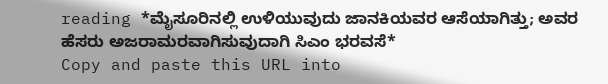reading *ಮೈಸೂರಿನಲ್ಲಿ ಉಳಿಯುವುದು ಜಾನಕಿಯವರ ಆಸೆಯಾಗಿತ್ತು; ಅವರ ಹೆಸರು ಅಜರಾಮರವಾಗಿಸುವುದಾಗಿ ಸಿಎಂ ಭರವಸೆ*
Copy and paste this URL into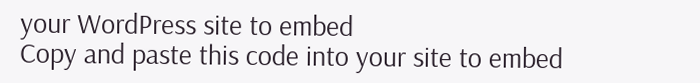your WordPress site to embed
Copy and paste this code into your site to embed